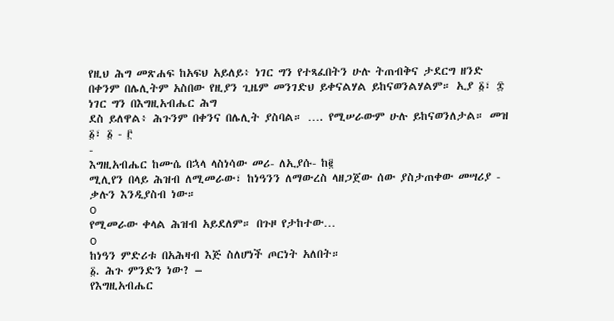የዚህ ሕግ መጽሐፍ ከአፍህ አይለይ፥ ነገር ግን የተጻፈበትን ሁሉ ትጠብቅና ታደርግ ዘንድ በቀንም በሌሊትም አስበው የዚያን ጊዜም መንገድህ ይቀናልሃል ይከናወንልሃልም። ኢያ ፩፣ ፰
ነገር ግን በእግዚአብሔር ሕግ
ደስ ይለዋል፥ ሕጉንም በቀንና በሌሊት ያስባል። …. የሚሠራውም ሁሉ ይከናወንለታል። መዝ ፩፣ ፩ - ፫
-
እግዚአብሔር ከሙሴ በኋላ ላስነሳው መሪ- ለኢያሱ- ከ፪
ሚሊየን በላይ ሕዝብ ለሚመራው፣ ከነዓንን ለማውረስ ላዘጋጀው ሰው ያስታጠቀው መሣሪያ - ቃሉን እንዲያስብ ነው።
o
የሚመራው ቀላል ሕዝብ አይደለም። በጉዞ የታከተው…
o
ከነዓን ምድሪቱ በአሕዛብ እጅ ስለሆነች ጦርነት አለበት።
፩. ሕጉ ምንድን ነው? –
የእግዚአብሔር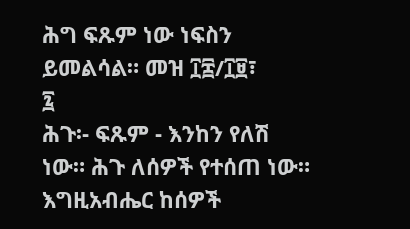ሕግ ፍጹም ነው ነፍስን ይመልሳል። መዝ ፲፰/፲፱፣
፯
ሕጉ፡- ፍጹም - እንከን የለሽ
ነው። ሕጉ ለሰዎች የተሰጠ ነው። እግዚአብሔር ከሰዎች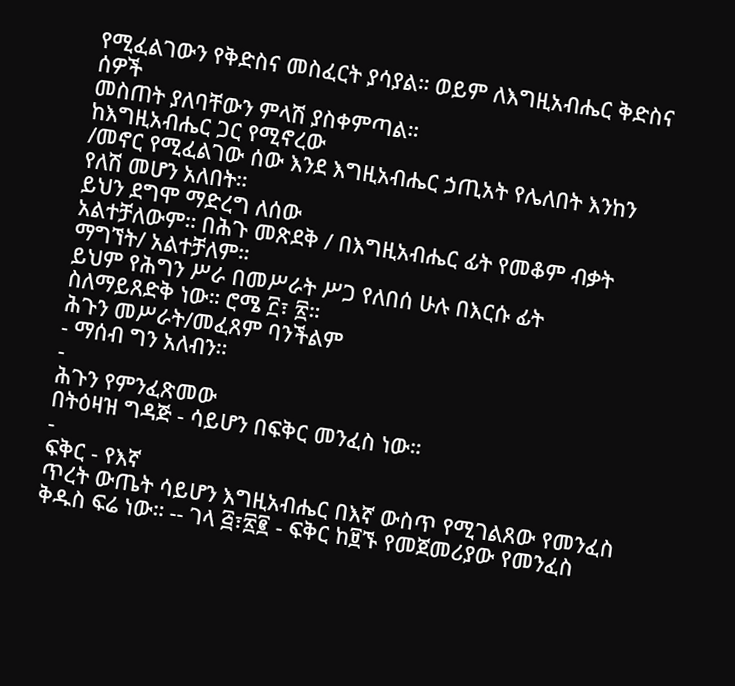የሚፈልገውን የቅድስና መስፈርት ያሳያል። ወይም ለእግዚአብሔር ቅድስና ሰዎች
መስጠት ያለባቸውን ምላሽ ያስቀምጣል።
ከእግዚአብሔር ጋር የሚኖረው
/መኖር የሚፈልገው ሰው እንደ እግዚአብሔር ኃጢአት የሌለበት እንከን የለሽ መሆን አለበት።
ይህን ደግሞ ማድረግ ለሰው
አልተቻለውም። በሕጉ መጽደቅ / በእግዚአብሔር ፊት የመቆም ብቃት ማግኘት/ አልተቻለም።
ይህም የሕግን ሥራ በመሥራት ሥጋ የለበሰ ሁሉ በእርሱ ፊት ስለማይጸድቅ ነው። ሮሜ ፫፣ ፳።
ሕጉን መሥራት/መፈጸም ባንችልም
- ማሰብ ግን አለብን።
-
ሕጉን የምንፈጽመው
በትዕዛዝ ግዳጅ - ሳይሆን በፍቅር መንፈስ ነው።
-
ፍቅር - የእኛ
ጥረት ውጤት ሳይሆን እግዚአብሔር በእኛ ውስጥ የሚገልጸው የመንፈስ ቅዱስ ፍሬ ነው። -- ገላ ፭፣፳፪ - ፍቅር ከ፱ኙ የመጀመሪያው የመንፈስ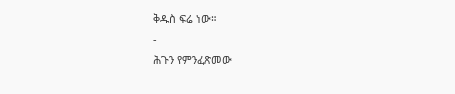ቅዱስ ፍሬ ነው።
-
ሕጉን የምንፈጽመው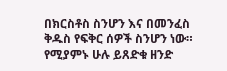በክርስቶስ ስንሆን እና በመንፈስ ቅዱስ የፍቅር ሰዎች ስንሆን ነው።
የሚያምኑ ሁሉ ይጸድቁ ዘንድ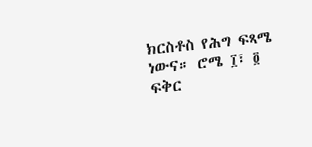ክርስቶስ የሕግ ፍጻሜ ነውና። ሮሜ ፲፣ ፬
ፍቅር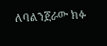ለባልንጀራው ክፉ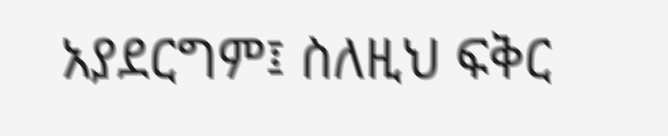አያደርግም፤ ስለዚህ ፍቅር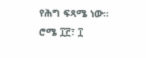የሕግ ፍጻሜ ነው። ሮሜ ፲፫፣ ፲